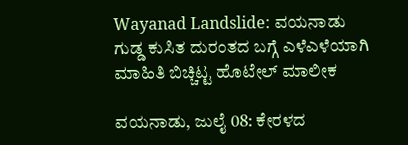Wayanad Landslide: ವಯನಾಡು ಗುಡ್ಡ ಕುಸಿತ ದುರಂತದ ಬಗ್ಗೆ ಎಳೆಎಳೆಯಾಗಿ ಮಾಹಿತಿ ಬಿಚ್ಚಿಟ್ಟ ಹೊಟೇಲ್ ಮಾಲೀಕ

ವಯನಾಡು, ಜುಲೈ 08: ಕೇರಳದ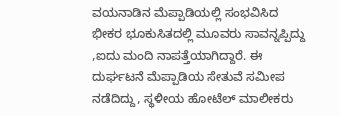ವಯನಾಡಿನ ಮೆಪ್ಪಾಡಿಯಲ್ಲಿ ಸಂಭವಿಸಿದ ಭೀಕರ ಭೂಕುಸಿತದಲ್ಲಿ ಮೂವರು ಸಾವನ್ನಪ್ಪಿದ್ದು ,ಐದು ಮಂದಿ ನಾಪತ್ತೆಯಾಗಿದ್ದಾರೆ. ಈ ದುರ್ಘಟನೆ ಮೆಪ್ಪಾಡಿಯ ಸೇತುವೆ ಸಮೀಪ ನಡೆದಿದ್ದು, ಸ್ಥಳೀಯ ಹೋಟೆಲ್ ಮಾಲೀಕರು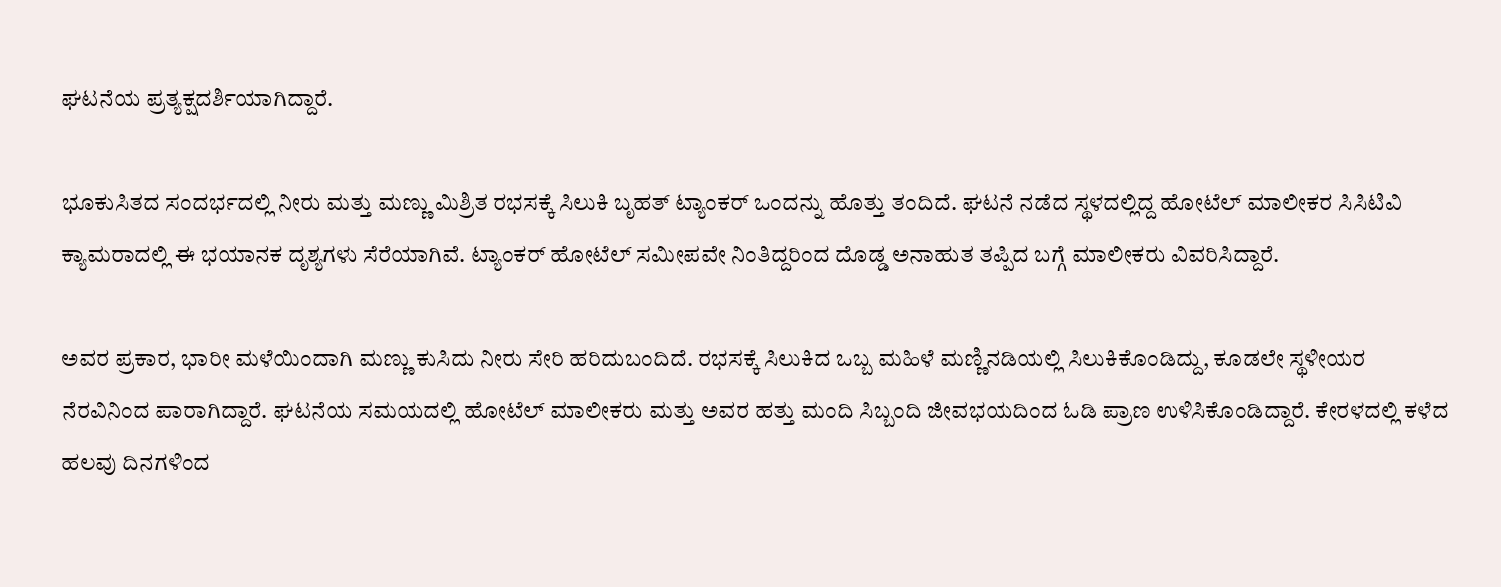ಘಟನೆಯ ಪ್ರತ್ಯಕ್ಷದರ್ಶಿಯಾಗಿದ್ದಾರೆ.

ಭೂಕುಸಿತದ ಸಂದರ್ಭದಲ್ಲಿ ನೀರು ಮತ್ತು ಮಣ್ಣು ಮಿಶ್ರಿತ ರಭಸಕ್ಕೆ ಸಿಲುಕಿ ಬೃಹತ್ ಟ್ಯಾಂಕರ್ ಒಂದನ್ನು ಹೊತ್ತು ತಂದಿದೆ. ಘಟನೆ ನಡೆದ ಸ್ಥಳದಲ್ಲಿದ್ದ ಹೋಟೆಲ್ ಮಾಲೀಕರ ಸಿಸಿಟಿವಿ ಕ್ಯಾಮರಾದಲ್ಲಿ ಈ ಭಯಾನಕ ದೃಶ್ಯಗಳು ಸೆರೆಯಾಗಿವೆ. ಟ್ಯಾಂಕರ್ ಹೋಟೆಲ್ ಸಮೀಪವೇ ನಿಂತಿದ್ದರಿಂದ ದೊಡ್ಡ ಅನಾಹುತ ತಪ್ಪಿದ ಬಗ್ಗೆ ಮಾಲೀಕರು ವಿವರಿಸಿದ್ದಾರೆ.

ಅವರ ಪ್ರಕಾರ, ಭಾರೀ ಮಳೆಯಿಂದಾಗಿ ಮಣ್ಣು ಕುಸಿದು ನೀರು ಸೇರಿ ಹರಿದುಬಂದಿದೆ. ರಭಸಕ್ಕೆ ಸಿಲುಕಿದ ಒಬ್ಬ ಮಹಿಳೆ ಮಣ್ಣಿನಡಿಯಲ್ಲಿ ಸಿಲುಕಿಕೊಂಡಿದ್ದು, ಕೂಡಲೇ ಸ್ಥಳೀಯರ ನೆರವಿನಿಂದ ಪಾರಾಗಿದ್ದಾರೆ. ಘಟನೆಯ ಸಮಯದಲ್ಲಿ ಹೋಟೆಲ್ ಮಾಲೀಕರು ಮತ್ತು ಅವರ ಹತ್ತು ಮಂದಿ ಸಿಬ್ಬಂದಿ ಜೀವಭಯದಿಂದ ಓಡಿ ಪ್ರಾಣ ಉಳಿಸಿಕೊಂಡಿದ್ದಾರೆ. ಕೇರಳದಲ್ಲಿ ಕಳೆದ ಹಲವು ದಿನಗಳಿಂದ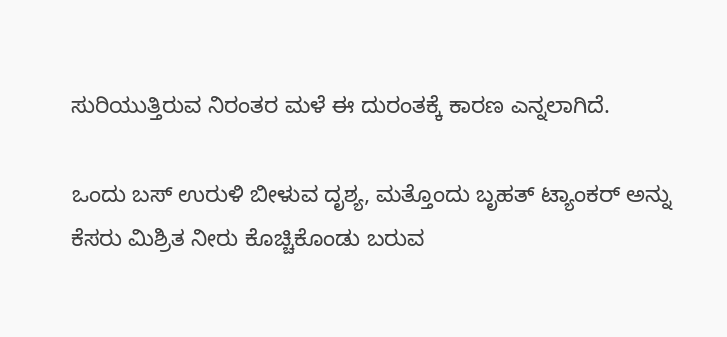ಸುರಿಯುತ್ತಿರುವ ನಿರಂತರ ಮಳೆ ಈ ದುರಂತಕ್ಕೆ ಕಾರಣ ಎನ್ನಲಾಗಿದೆ.

ಒಂದು ಬಸ್ ಉರುಳಿ ಬೀಳುವ ದೃಶ್ಯ, ಮತ್ತೊಂದು ಬೃಹತ್ ಟ್ಯಾಂಕರ್ ಅನ್ನು ಕೆಸರು ಮಿಶ್ರಿತ ನೀರು ಕೊಚ್ಚಿಕೊಂಡು ಬರುವ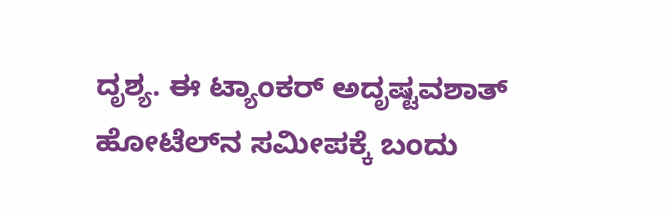ದೃಶ್ಯ. ಈ ಟ್ಯಾಂಕರ್ ಅದೃಷ್ಟವಶಾತ್ ಹೋಟೆಲ್‌ನ ಸಮೀಪಕ್ಕೆ ಬಂದು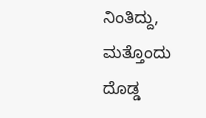ನಿಂತಿದ್ದು, ಮತ್ತೊಂದು ದೊಡ್ಡ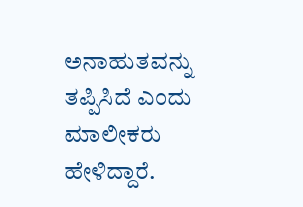ಅನಾಹುತವನ್ನು ತಪ್ಪಿಸಿದೆ ಎಂದು ಮಾಲೀಕರು ಹೇಳಿದ್ದಾರೆ.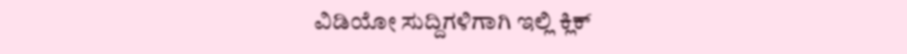ವಿಡಿಯೋ ಸುದ್ದಿಗಳಿಗಾಗಿ ಇಲ್ಲಿ ಕ್ಲಿಕ್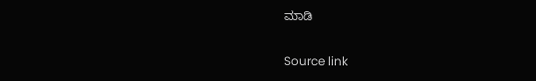ಮಾಡಿ

Source link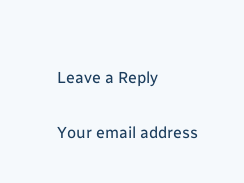Leave a Reply

Your email address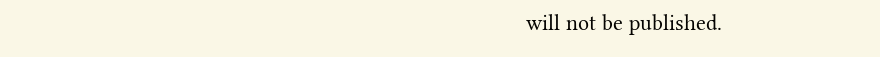will not be published.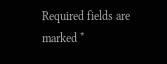Required fields are marked *